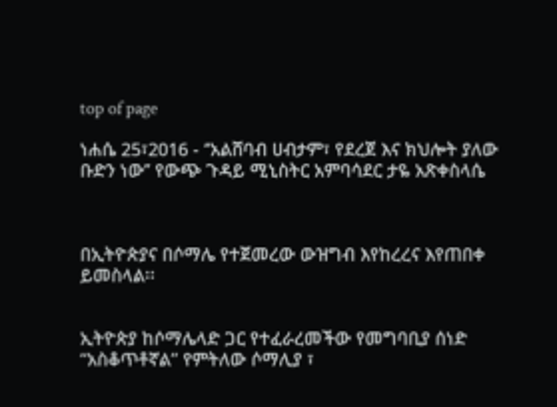top of page

ነሐሴ 25፣2016 - ‘’አልሸባብ ሀብታም፣ የደረጀ እና ክህሎት ያለው ቡድን ነው’’ የውጭ ጉዳይ ሚኒስትር አምባሳደር ታዬ አጽቀስላሴ



በኢትዮጵያና በሶማሌ የተጀመረው ውዝግብ እየከረረና እየጠበቀ ይመስላል፡፡


ኢትዮጵያ ከሶማሌላድ ጋር የተፈራረመችው የመግባቢያ ሰነድ “አስቆጥቶኛል” የምትለው ሶማሊያ ፣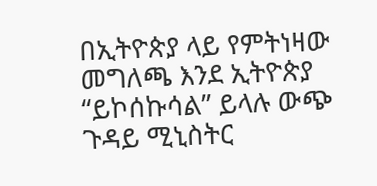በኢትዮጵያ ላይ የምትነዛው መግለጫ እንደ ኢትዮጵያ “ይኮሰኩሳል” ይላሉ ውጭ ጉዳይ ሚኒስትር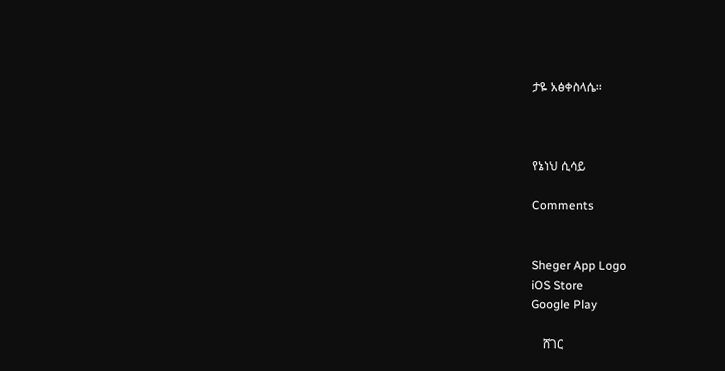ታዬ አፅቀስላሴ፡፡



የኔነህ ሲሳይ

Comments


Sheger App Logo
iOS Store
Google Play

    ሸገር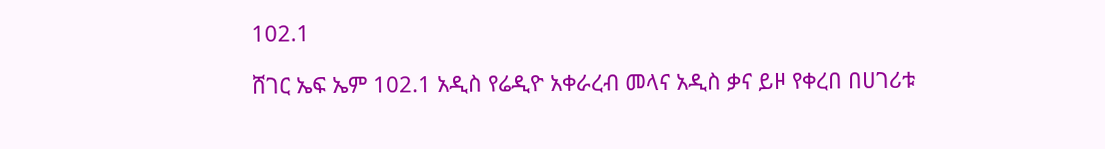102.1

ሸገር ኤፍ ኤም 102.1 አዲስ የሬዲዮ አቀራረብ መላና አዲስ ቃና ይዞ የቀረበ በሀገሪቱ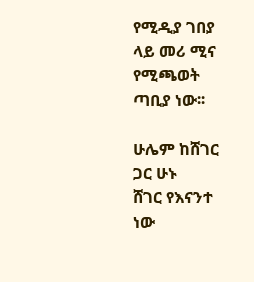የሚዲያ ገበያ ላይ መሪ ሚና የሚጫወት ጣቢያ ነው፡፡

ሁሌም ከሸገር ጋር ሁኑ
ሸገር የእናንተ ነው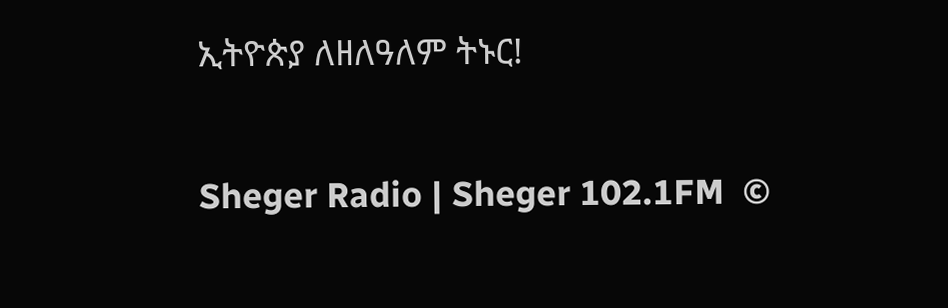ኢትዮጵያ ለዘለዓለም ትኑር!

Sheger Radio | Sheger 102.1FM  ©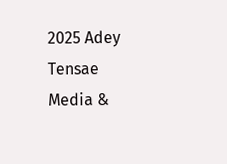2025 Adey Tensae Media &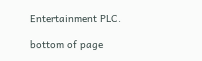Entertainment PLC.

bottom of page